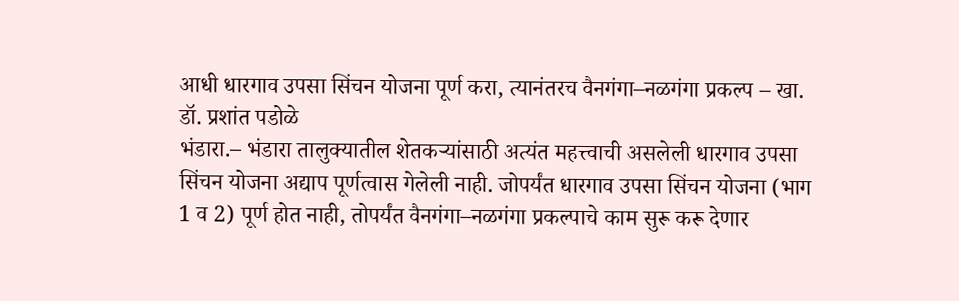आधी धारगाव उपसा सिंचन योजना पूर्ण करा, त्यानंतरच वैनगंगा–नळगंगा प्रकल्प – खा. डॉ. प्रशांत पडोळे
भंडारा.– भंडारा तालुक्यातील शेतकऱ्यांसाठी अत्यंत महत्त्वाची असलेली धारगाव उपसा सिंचन योजना अद्याप पूर्णत्वास गेलेली नाही. जोपर्यंत धारगाव उपसा सिंचन योजना (भाग 1 व 2) पूर्ण होत नाही, तोपर्यंत वैनगंगा–नळगंगा प्रकल्पाचे काम सुरू करू देणार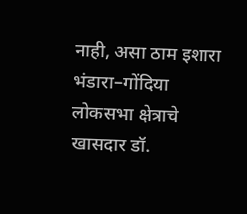नाही, असा ठाम इशारा भंडारा–गोंदिया लोकसभा क्षेत्राचे खासदार डॉ.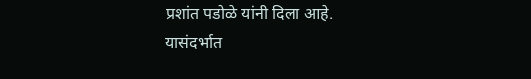प्रशांत पडोळे यांनी दिला आहे.
यासंदर्भात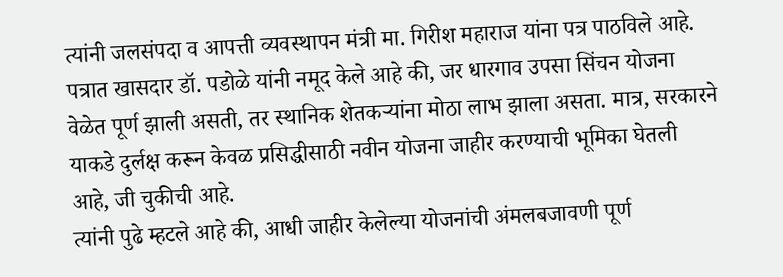त्यांनी जलसंपदा व आपत्ती व्यवस्थापन मंत्री मा. गिरीश महाराज यांना पत्र पाठविले आहे. पत्रात खासदार डॉ. पडोळे यांनी नमूद केले आहे की, जर धारगाव उपसा सिंचन योजना वेळेत पूर्ण झाली असती, तर स्थानिक शेतकऱ्यांना मोठा लाभ झाला असता. मात्र, सरकारने याकडे दुर्लक्ष करून केवळ प्रसिद्धीसाठी नवीन योजना जाहीर करण्याची भूमिका घेतली आहे, जी चुकीची आहे.
त्यांनी पुढे म्हटले आहे की, आधी जाहीर केलेल्या योजनांची अंमलबजावणी पूर्ण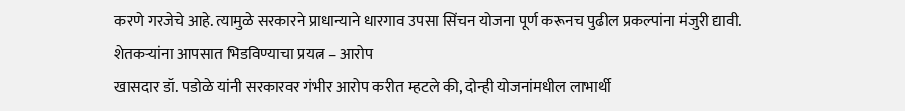करणे गरजेचे आहे. त्यामुळे सरकारने प्राधान्याने धारगाव उपसा सिंचन योजना पूर्ण करूनच पुढील प्रकल्पांना मंजुरी द्यावी.
शेतकऱ्यांना आपसात भिडविण्याचा प्रयत्न – आरोप
खासदार डॉ. पडोळे यांनी सरकारवर गंभीर आरोप करीत म्हटले की, दोन्ही योजनांमधील लाभार्थी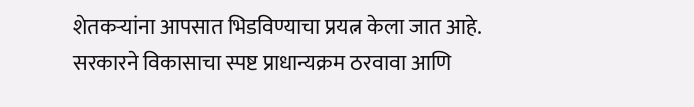शेतकऱ्यांना आपसात भिडविण्याचा प्रयत्न केला जात आहे. सरकारने विकासाचा स्पष्ट प्राधान्यक्रम ठरवावा आणि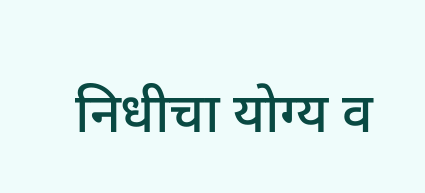निधीचा योग्य व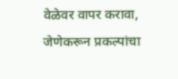वेळेवर वापर करावा, जेणेकरून प्रकल्पांचा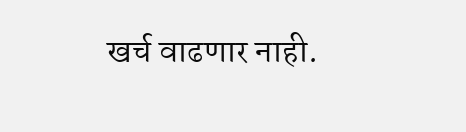खर्च वाढणार नाही.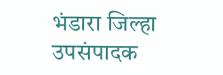भंडारा जिल्हा उपसंपादक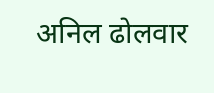अनिल ढोलवार